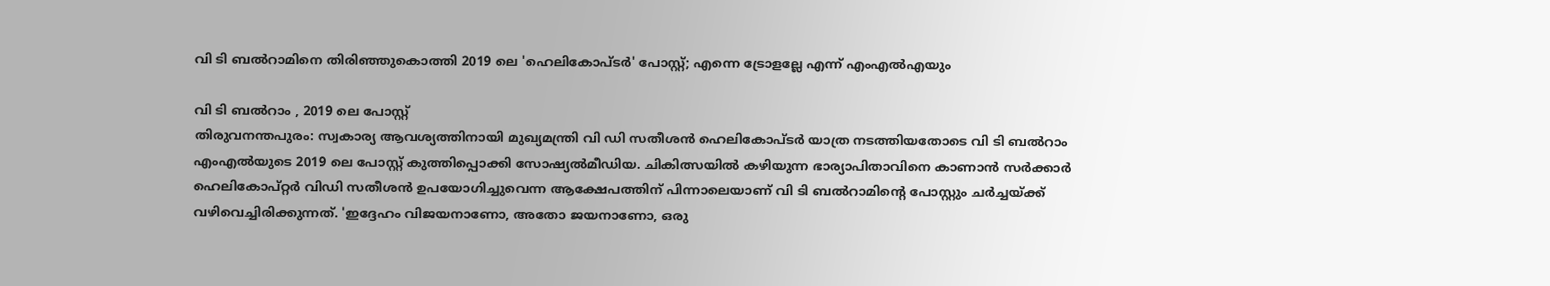വി ടി ബൽറാമിനെ തിരിഞ്ഞുകൊത്തി 2019 ലെ 'ഹെലികോപ്ടർ' പോസ്റ്റ്; എന്നെ ട്രോളല്ലേ എന്ന് എംഎൽഎയും

വി ടി ബൽറാം , 2019 ലെ പോസ്റ്റ്
തിരുവനന്തപുരം: സ്വകാര്യ ആവശ്യത്തിനായി മുഖ്യമന്ത്രി വി ഡി സതീശൻ ഹെലികോപ്ടർ യാത്ര നടത്തിയതോടെ വി ടി ബൽറാം എംഎൽയുടെ 2019 ലെ പോസ്റ്റ് കുത്തിപ്പൊക്കി സോഷ്യൽമീഡിയ. ചികിത്സയിൽ കഴിയുന്ന ഭാര്യാപിതാവിനെ കാണാൻ സർക്കാർ ഹെലികോപ്റ്റർ വിഡി സതീശൻ ഉപയോഗിച്ചുവെന്ന ആക്ഷേപത്തിന് പിന്നാലെയാണ് വി ടി ബൽറാമിന്റെ പോസ്റ്റും ചർച്ചയ്ക്ക് വഴിവെച്ചിരിക്കുന്നത്. 'ഇദ്ദേഹം വിജയനാണോ, അതോ ജയനാണോ, ഒരു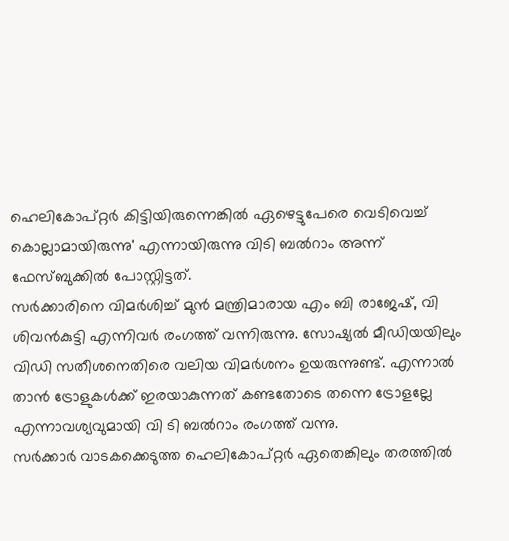ഹെലികോപ്റ്റർ കിട്ടിയിരുന്നെങ്കിൽ ഏഴെട്ടുപേരെ വെടിവെച്ച് കൊല്ലാമായിരുന്നു' എന്നായിരുന്നു വിടി ബൽറാം അന്ന് ഫേസ്ബുക്കിൽ പോസ്റ്റിട്ടത്.
സർക്കാരിനെ വിമർശിച്ച് മുൻ മന്ത്രിമാരായ എം ബി രാജേഷ്, വി ശിവൻകുട്ടി എന്നിവർ രംഗത്ത് വന്നിരുന്നു. സോഷ്യൽ മീഡിയയിലും വിഡി സതീശനെതിരെ വലിയ വിമർശനം ഉയരുന്നുണ്ട്. എന്നാൽ താൻ ട്രോളുകൾക്ക് ഇരയാകുന്നത് കണ്ടതോടെ തന്നെ ട്രോളല്ലേ എന്നാവശ്യവുമായി വി ടി ബൽറാം രംഗത്ത് വന്നു.
സർക്കാർ വാടകക്കെടുത്ത ഹെലികോപ്റ്റർ ഏതെങ്കിലും തരത്തിൽ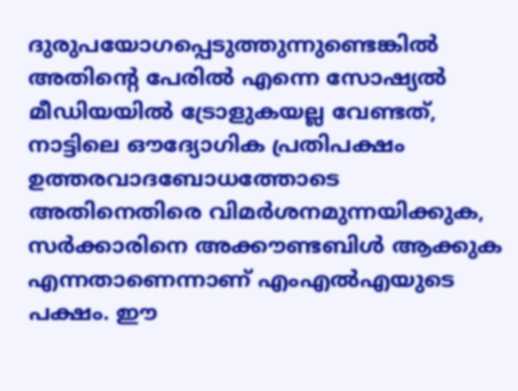ദുരുപയോഗപ്പെടുത്തുന്നുണ്ടെങ്കിൽ അതിൻ്റെ പേരിൽ എന്നെ സോഷ്യൽ മീഡിയയിൽ ട്രോളുകയല്ല വേണ്ടത്, നാട്ടിലെ ഔദ്യോഗിക പ്രതിപക്ഷം ഉത്തരവാദബോധത്തോടെ അതിനെതിരെ വിമർശനമുന്നയിക്കുക, സർക്കാരിനെ അക്കൗണ്ടബിൾ ആക്കുക എന്നതാണെന്നാണ് എംഎൽഎയുടെ പക്ഷം. ഈ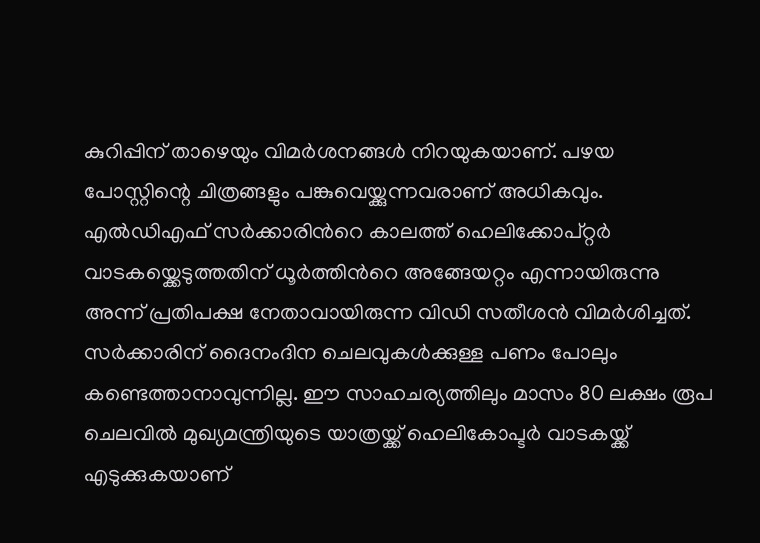കുറിപ്പിന് താഴെയും വിമർശനങ്ങൾ നിറയുകയാണ്. പഴയ പോസ്റ്റിന്റെ ചിത്രങ്ങളും പങ്കുവെയ്ക്കുന്നവരാണ് അധികവും.
എൽഡിഎഫ് സർക്കാരിൻറെ കാലത്ത് ഹെലിക്കോപ്റ്റർ വാടകയ്ക്കെടുത്തതിന് ധൂർത്തിൻറെ അങ്ങേയറ്റം എന്നായിരുന്നു അന്ന് പ്രതിപക്ഷ നേതാവായിരുന്ന വിഡി സതീശൻ വിമർശിച്ചത്. സർക്കാരിന് ദൈനംദിന ചെലവുകൾക്കുള്ള പണം പോലും കണ്ടെത്താനാവുന്നില്ല. ഈ സാഹചര്യത്തിലും മാസം 80 ലക്ഷം രൂപ ചെലവിൽ മുഖ്യമന്ത്രിയുടെ യാത്രയ്ക്ക് ഹെലികോപ്ടർ വാടകയ്ക്ക് എടുക്കുകയാണ്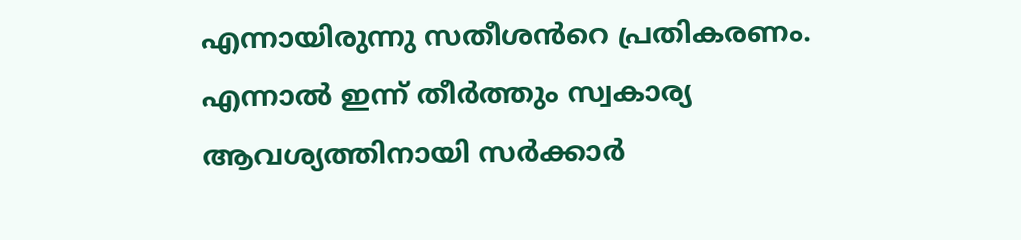എന്നായിരുന്നു സതീശൻറെ പ്രതികരണം. എന്നാൽ ഇന്ന് തീർത്തും സ്വകാര്യ ആവശ്യത്തിനായി സർക്കാർ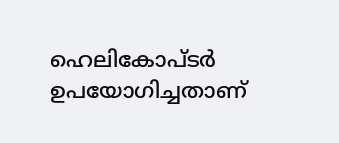ഹെലികോപ്ടർ ഉപയോഗിച്ചതാണ്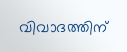വിവാദത്തിന്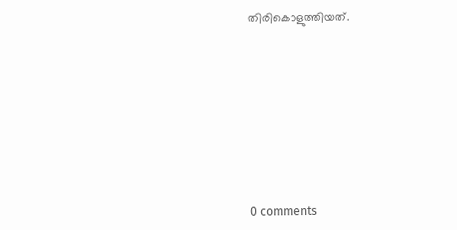തിരികൊളുത്തിയത്.









0 comments